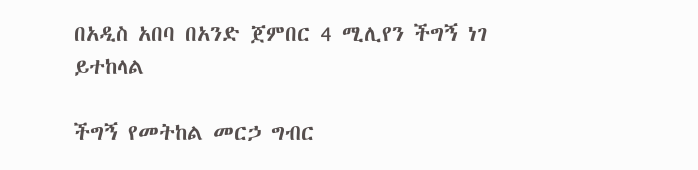በአዲስ አበባ በአንድ ጀምበር 4 ሚሊየን ችግኝ ነገ ይተከላል

ችግኝ የመትከል መርኃ ግብር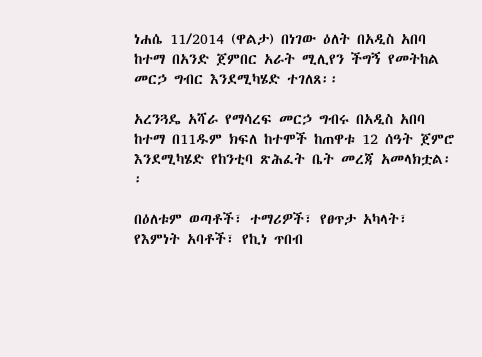ነሐሴ 11/2014 (ዋልታ) በነገው ዕለት በአዲስ አበባ ከተማ በአንድ ጀምበር አራት ሚሊየን ችግኝ የመትከል መርኃ ግብር እንደሚካሄድ ተገለጸ፡፡

አረንጓዴ አሻራ የማሳረፍ መርኃ ግብሩ በአዲስ አበባ ከተማ በ11ዱም ክፍለ ከተሞች ከጠዋቱ 12 ሰዓት ጀምሮ እንደሚካሄድ የከንቲባ ጽሕፈት ቤት መረጃ አመላክቷል፡፡

በዕለቱም ወጣቶች፣ ተማሪዎች፣ የፀጥታ አካላት፣ የእምነት አባቶች፣ የኪነ ጥበብ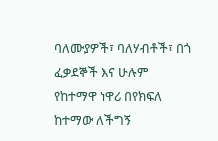ባለሙያዎች፣ ባለሃብቶች፣ በጎ ፈቃደኞች እና ሁሉም የከተማዋ ነዋሪ በየክፍለ ከተማው ለችግኝ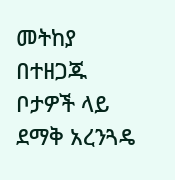መትከያ በተዘጋጁ ቦታዎች ላይ ደማቅ አረንጓዴ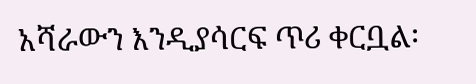አሻራውን እንዲያሳርፍ ጥሪ ቀርቧል፡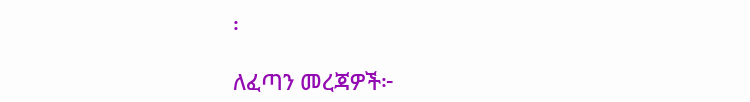፡

ለፈጣን መረጃዎች፦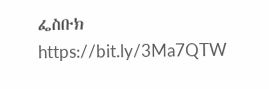ፌስቡክ https://bit.ly/3Ma7QTW